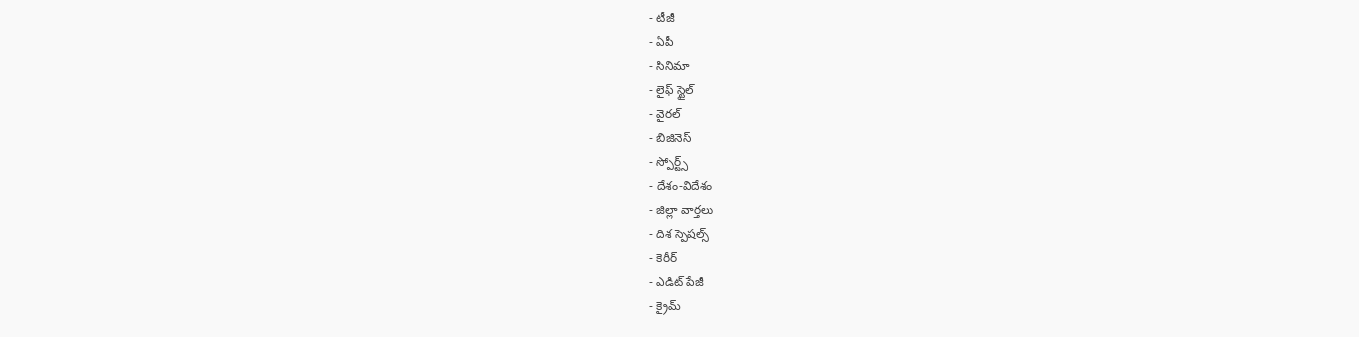- టీజీ
- ఏపీ
- సినిమా
- లైఫ్ స్టైల్
- వైరల్
- బిజినెస్
- స్పోర్ట్స్
- దేశం-విదేశం
- జిల్లా వార్తలు
- దిశ స్పెషల్స్
- కెరీర్
- ఎడిట్ పేజీ
- క్రైమ్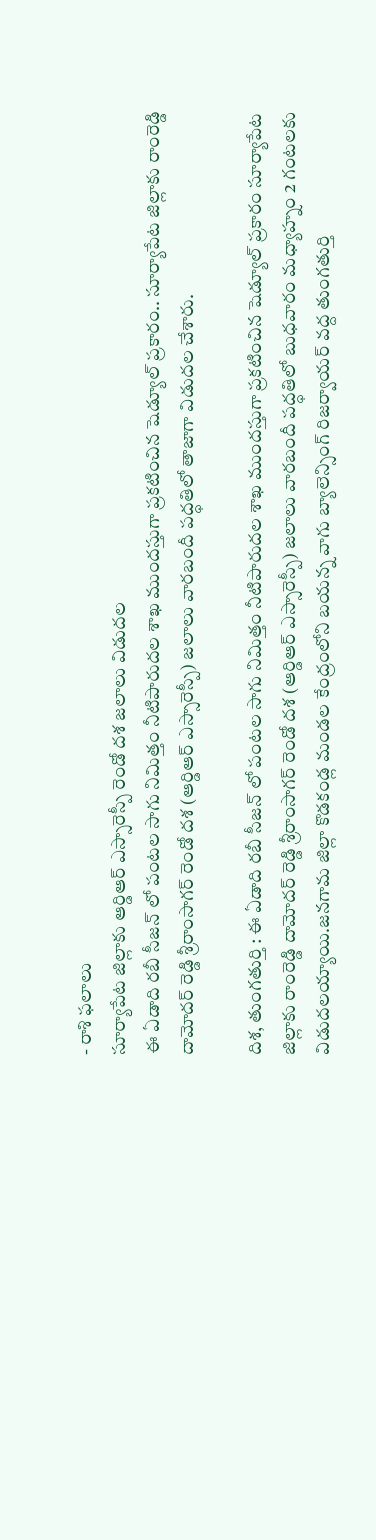- రాశి ఫలాలు
సూర్యాపేట జిల్లాకు ఆర్డిఆర్ ఎస్సారెస్పీ రెండో దశ జలాలు విడుదల
ఈ ఏడాది రబీ సీజన్ లో పంటల సాగు నిమిత్తం నీటిపారుదల శాఖ ముందస్తుగా ప్రకటించిన షెడ్యూల్ ప్రకారం.. సూర్యాపేట జిల్లాకు రాంరెడ్డి దామోదర్ రెడ్డి శ్రీరాంసాగర్ రెండో దశ (ఆర్డిఆర్ ఎస్సారెస్పీ) జలాలు వారబందీ పద్ధతిలో తాజాగా విడుదల చేశారు.

దిశ, తుంగతుర్తి : ఈ ఏడాది రబీ సీజన్ లో పంటల సాగు నిమిత్తం నీటిపారుదల శాఖ ముందస్తుగా ప్రకటించిన షెడ్యూల్ ప్రకారం సూర్యాపేట జిల్లాకు రాంరెడ్డి దామోదర్ రెడ్డి శ్రీరాంసాగర్ రెండో దశ (ఆర్డిఆర్ ఎస్సారెస్పీ) జలాలు వారబందీ పద్ధతిలో బుధవారం మధ్యాహ్నం 2 గంటలకు విడుదలయ్యాయి.జనగామ జిల్లా కొడకండ్ల మండల కేంద్రంలోని బయన్న వాగు బ్యాలెన్సింగ్ రిజర్వాయర్ వద్ద తుంగతుర్తి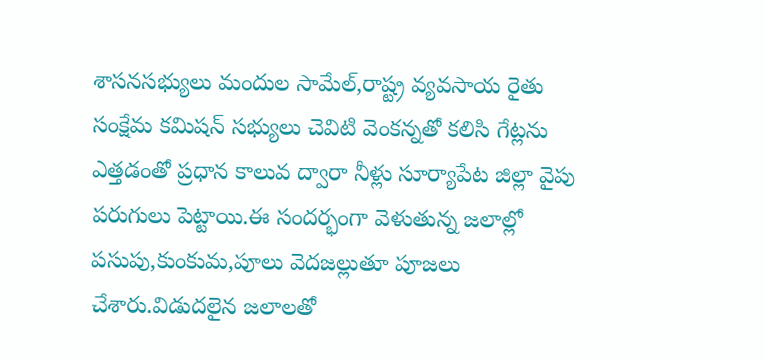శాసనసభ్యులు మందుల సామేల్,రాష్ట్ర వ్యవసాయ రైతు సంక్షేమ కమిషన్ సభ్యులు చెవిటి వెంకన్నతో కలిసి గేట్లను ఎత్తడంతో ప్రధాన కాలువ ద్వారా నీళ్లు సూర్యాపేట జిల్లా వైపు పరుగులు పెట్టాయి.ఈ సందర్భంగా వెళుతున్న జలాల్లో పసుపు,కుంకుమ,పూలు వెదజల్లుతూ పూజలు చేశారు.విడుదలైన జలాలతో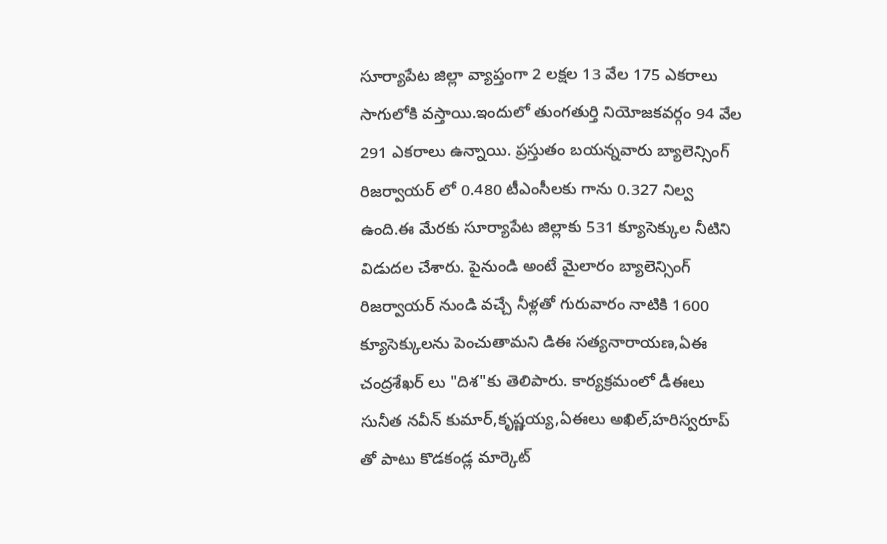సూర్యాపేట జిల్లా వ్యాప్తంగా 2 లక్షల 13 వేల 175 ఎకరాలు సాగులోకి వస్తాయి.ఇందులో తుంగతుర్తి నియోజకవర్గం 94 వేల 291 ఎకరాలు ఉన్నాయి. ప్రస్తుతం బయన్నవారు బ్యాలెన్సింగ్ రిజర్వాయర్ లో 0.480 టీఎంసీలకు గాను 0.327 నిల్వ ఉంది.ఈ మేరకు సూర్యాపేట జిల్లాకు 531 క్యూసెక్కుల నీటిని విడుదల చేశారు. పైనుండి అంటే మైలారం బ్యాలెన్సింగ్ రిజర్వాయర్ నుండి వచ్చే నీళ్లతో గురువారం నాటికి 1600 క్యూసెక్కులను పెంచుతామని డిఈ సత్యనారాయణ,ఏఈ చంద్రశేఖర్ లు "దిశ"కు తెలిపారు. కార్యక్రమంలో డీఈలు సునీత నవీన్ కుమార్,కృష్ణయ్య,ఏఈలు అఖిల్,హరిస్వరూప్ తో పాటు కొడకండ్ల మార్కెట్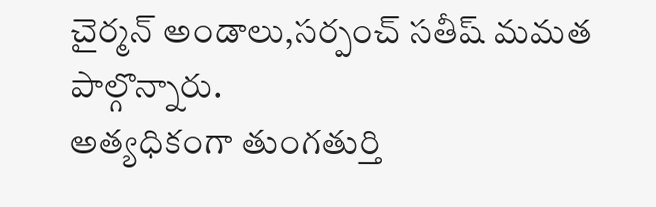చైర్మన్ అండాలు,సర్పంచ్ సతీష్ మమత పాల్గొన్నారు.
అత్యధికంగా తుంగతుర్తి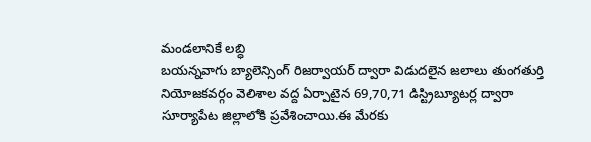మండలానికే లబ్ధి
బయన్నవాగు బ్యాలెన్సింగ్ రిజర్వాయర్ ద్వారా విడుదలైన జలాలు తుంగతుర్తి నియోజకవర్గం వెలిశాల వద్ద ఏర్పాటైన 69,70,71 డిస్ట్రిబ్యూటర్ల ద్వారా సూర్యాపేట జిల్లాలోకి ప్రవేశించాయి.ఈ మేరకు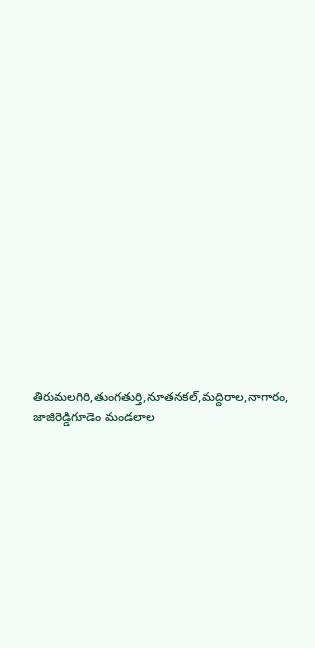తిరుమలగిరి,తుంగతుర్తి,నూతనకల్,మద్దిరాల,నాగారం, జాజిరెడ్డిగూడెం మండలాల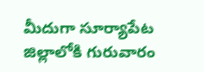మీదుగా సూర్యాపేట జిల్లాలోకి గురువారం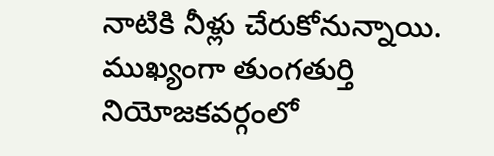నాటికి నీళ్లు చేరుకోనున్నాయి. ముఖ్యంగా తుంగతుర్తి నియోజకవర్గంలో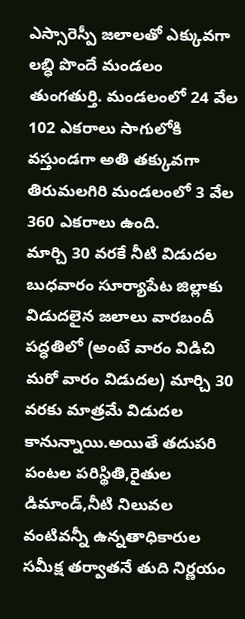ఎస్సారెస్పీ జలాలతో ఎక్కువగా లబ్ధి పొందే మండలం తుంగతుర్తి. మండలంలో 24 వేల 102 ఎకరాలు సాగులోకి వస్తుండగా అతి తక్కువగా తిరుమలగిరి మండలంలో 3 వేల 360 ఎకరాలు ఉంది.
మార్చి 30 వరకే నీటి విడుదల
బుధవారం సూర్యాపేట జిల్లాకు విడుదలైన జలాలు వారబందీ పద్ధతిలో (అంటే వారం విడిచి మరో వారం విడుదల) మార్చి 30 వరకు మాత్రమే విడుదల కానున్నాయి.అయితే తదుపరి పంటల పరిస్థితి,రైతుల డిమాండ్,నీటి నిలువల వంటివన్నీ ఉన్నతాధికారుల సమీక్ష తర్వాతనే తుది నిర్ణయం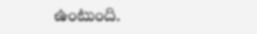ఉంటుంది.